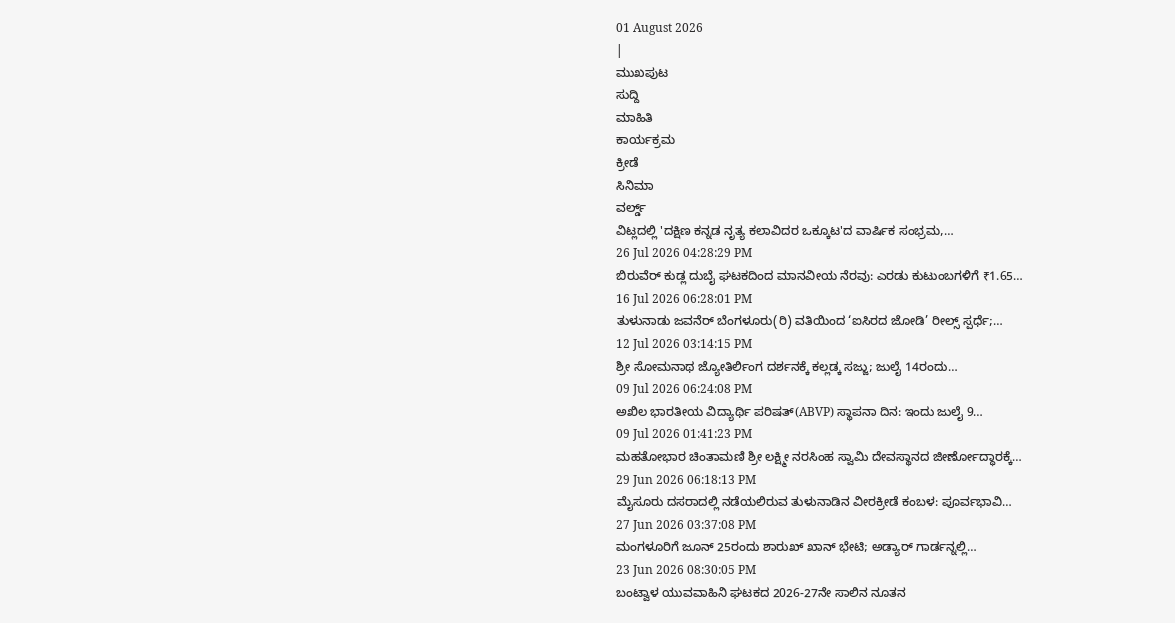01 August 2026
|
ಮುಖಪುಟ
ಸುದ್ದಿ
ಮಾಹಿತಿ
ಕಾರ್ಯಕ್ರಮ
ಕ್ರೀಡೆ
ಸಿನಿಮಾ
ವರ್ಲ್ಡ್
ವಿಟ್ಲದಲ್ಲಿ 'ದಕ್ಷಿಣ ಕನ್ನಡ ನೃತ್ಯ ಕಲಾವಿದರ ಒಕ್ಕೂಟ'ದ ವಾರ್ಷಿಕ ಸಂಭ್ರಮ,…
26 Jul 2026 04:28:29 PM
ಬಿರುವೆರ್ ಕುಡ್ಲ ದುಬೈ ಘಟಕದಿಂದ ಮಾನವೀಯ ನೆರವು: ಎರಡು ಕುಟುಂಬಗಳಿಗೆ ₹1.65…
16 Jul 2026 06:28:01 PM
ತುಳುನಾಡು ಜವನೆರ್ ಬೆಂಗಳೂರು(ರಿ) ವತಿಯಿಂದ ‘ಐಸಿರದ ಜೋಡಿ’ ರೀಲ್ಸ್ ಸ್ಪರ್ಧೆ;…
12 Jul 2026 03:14:15 PM
ಶ್ರೀ ಸೋಮನಾಥ ಜ್ಯೋತಿರ್ಲಿಂಗ ದರ್ಶನಕ್ಕೆ ಕಲ್ಲಡ್ಕ ಸಜ್ಜು; ಜುಲೈ 14ರಂದು…
09 Jul 2026 06:24:08 PM
ಅಖಿಲ ಭಾರತೀಯ ವಿದ್ಯಾರ್ಥಿ ಪರಿಷತ್(ABVP) ಸ್ಥಾಪನಾ ದಿನ: ಇಂದು ಜುಲೈ 9…
09 Jul 2026 01:41:23 PM
ಮಹತೋಭಾರ ಚಿಂತಾಮಣಿ ಶ್ರೀ ಲಕ್ಷ್ಮೀ ನರಸಿಂಹ ಸ್ವಾಮಿ ದೇವಸ್ಥಾನದ ಜೀರ್ಣೋದ್ಧಾರಕ್ಕೆ…
29 Jun 2026 06:18:13 PM
ಮೈಸೂರು ದಸರಾದಲ್ಲಿ ನಡೆಯಲಿರುವ ತುಳುನಾಡಿನ ವೀರಕ್ರೀಡೆ ಕಂಬಳ: ಪೂರ್ವಭಾವಿ…
27 Jun 2026 03:37:08 PM
ಮಂಗಳೂರಿಗೆ ಜೂನ್ 25ರಂದು ಶಾರುಖ್ ಖಾನ್ ಭೇಟಿ; ಅಡ್ಯಾರ್ ಗಾರ್ಡನ್ನಲ್ಲಿ…
23 Jun 2026 08:30:05 PM
ಬಂಟ್ವಾಳ ಯುವವಾಹಿನಿ ಘಟಕದ 2026-27ನೇ ಸಾಲಿನ ನೂತನ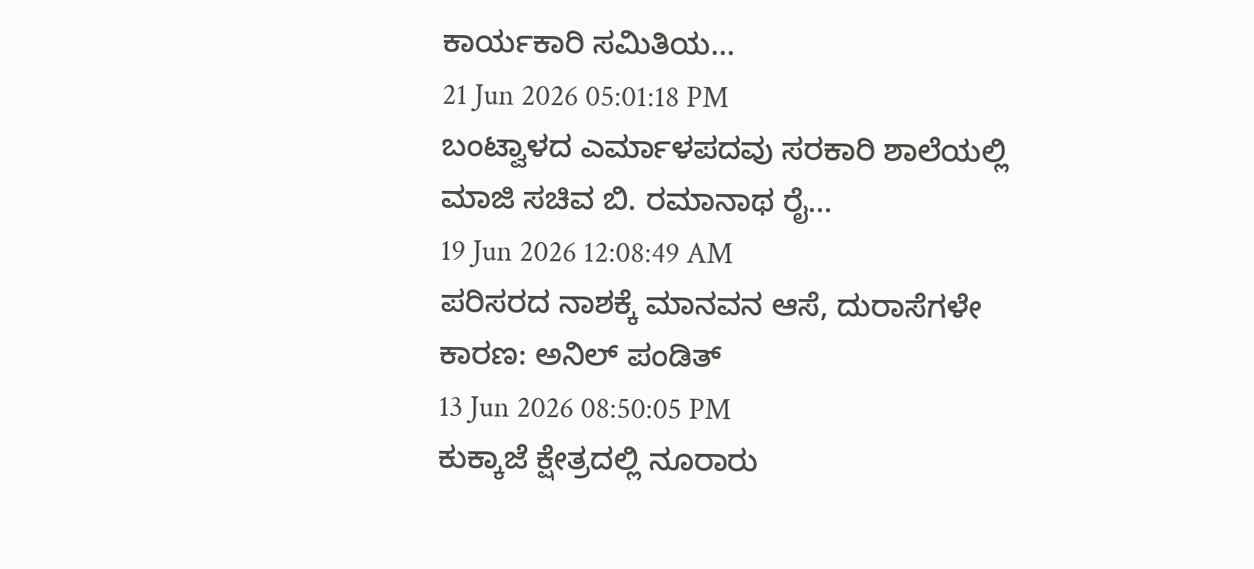ಕಾರ್ಯಕಾರಿ ಸಮಿತಿಯ…
21 Jun 2026 05:01:18 PM
ಬಂಟ್ವಾಳದ ಎರ್ಮಾಳಪದವು ಸರಕಾರಿ ಶಾಲೆಯಲ್ಲಿ ಮಾಜಿ ಸಚಿವ ಬಿ. ರಮಾನಾಥ ರೈ…
19 Jun 2026 12:08:49 AM
ಪರಿಸರದ ನಾಶಕ್ಕೆ ಮಾನವನ ಆಸೆ, ದುರಾಸೆಗಳೇ ಕಾರಣ: ಅನಿಲ್ ಪಂಡಿತ್
13 Jun 2026 08:50:05 PM
ಕುಕ್ಕಾಜೆ ಕ್ಷೇತ್ರದಲ್ಲಿ ನೂರಾರು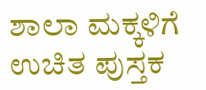ಶಾಲಾ ಮಕ್ಕಳಿಗೆ ಉಚಿತ ಪುಸ್ತಕ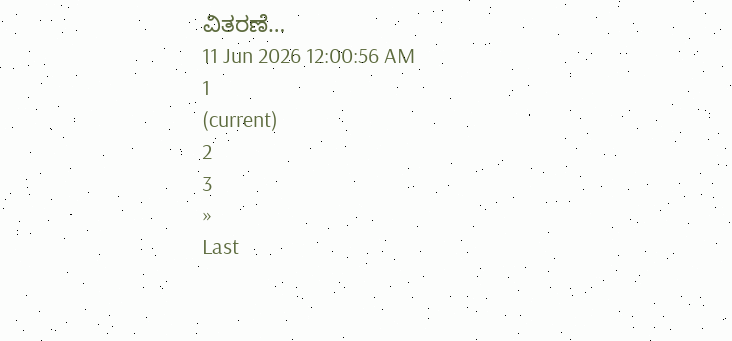ವಿತರಣೆ…
11 Jun 2026 12:00:56 AM
1
(current)
2
3
»
Last